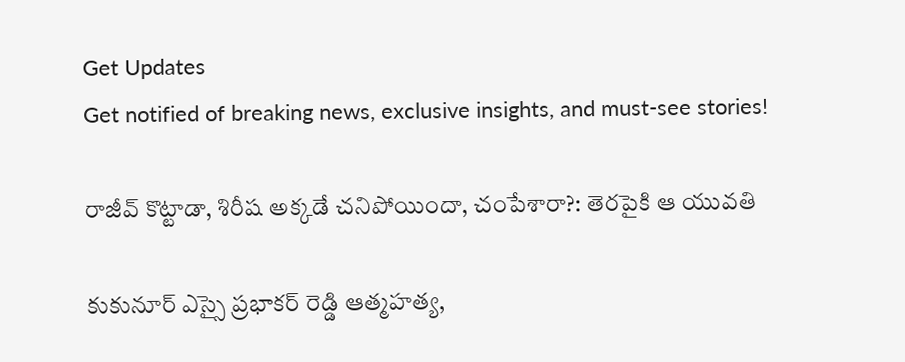Get Updates
Get notified of breaking news, exclusive insights, and must-see stories!

రాజీవ్ కొట్టాడా, శిరీష అక్కడే చనిపోయిందా, చంపేశారా?: తెరపైకి ఆ యువతి

కుకునూర్ ఎస్సై ప్రభాకర్ రెడ్డి ఆత్మహత్య,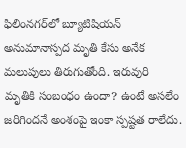ఫిలింనగర్‌లో బ్యూటిషియన్ అనుమానాస్పద మృతి కేసు అనేక మలుపులు తిరుగుతోంది. ఇరువురి మృతికి సంబంధం ఉందా? ఉంటే అసలేం జరిగిందనే అంశంపై ఇంకా స్పష్టత రాలేదు.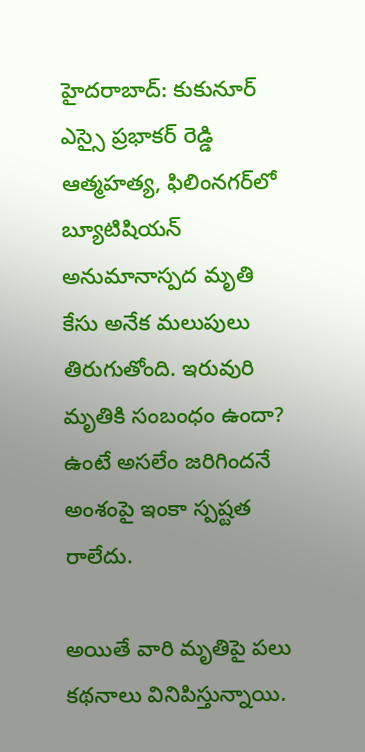హైదరాబాద్: కుకునూర్ ఎస్సై ప్రభాకర్ రెడ్డి ఆత్మహత్య, ఫిలింనగర్‌లో బ్యూటిషియన్ అనుమానాస్పద మృతి కేసు అనేక మలుపులు తిరుగుతోంది. ఇరువురి మృతికి సంబంధం ఉందా? ఉంటే అసలేం జరిగిందనే అంశంపై ఇంకా స్పష్టత రాలేదు.

అయితే వారి మృతిపై పలు కథనాలు వినిపిస్తున్నాయి.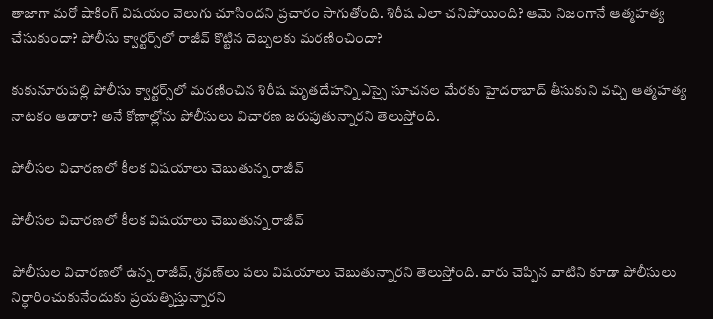తాజాగా మరో షాకింగ్ విషయం వెలుగు చూసిందని ప్రచారం సాగుతోంది. శిరీష ఎలా చనిపోయింది? ఆమె నిజంగానే ఆత్మహత్య చేసుకుందా? పోలీసు క్వార్టర్స్‌లో రాజీవ్ కొట్టిన దెబ్బలకు మరణించిందా?

కుకునూరుపల్లి పోలీసు క్వార్టర్స్‌లో మరణించిన శిరీష మృతదేహన్ని ఎస్సై సూచనల మేరకు హైదరాబాద్ తీసుకుని వచ్చి ఆత్మహత్య నాటకం ఆడారా? అనే కోణాల్లోను పోలీసులు విచారణ జరుపుతున్నారని తెలుస్తోంది.

పోలీసల విచారణలో కీలక విషయాలు చెబుతున్న రాజీవ్

పోలీసల విచారణలో కీలక విషయాలు చెబుతున్న రాజీవ్

పోలీసుల విచారణలో ఉన్న రాజీవ్, శ్రవణ్‌లు పలు విషయాలు చెబుతున్నారని తెలుస్తోంది. వారు చెప్పిన వాటిని కూడా పోలీసులు నిర్ధారించుకునేందుకు ప్రయత్నిస్తున్నారని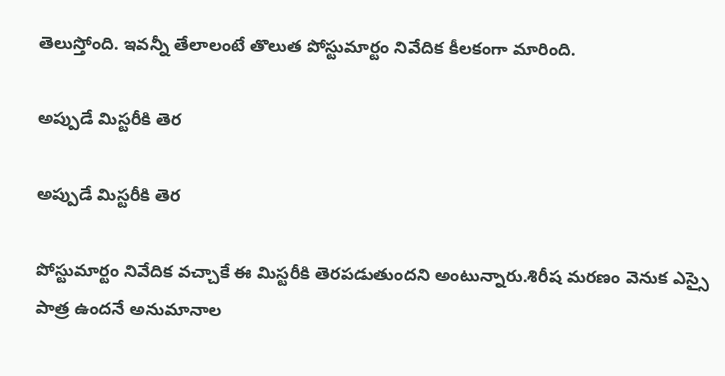తెలుస్తోంది. ఇవన్నీ తేలాలంటే తొలుత పోస్టుమార్టం నివేదిక కీలకంగా మారింది.

అప్పుడే మిస్టరీకి తెర

అప్పుడే మిస్టరీకి తెర

పోస్టుమార్టం నివేదిక వచ్చాకే ఈ మిస్టరీకి తెరపడుతుందని అంటున్నారు.శిరీష మరణం వెనుక ఎస్సై పాత్ర ఉందనే అనుమానాల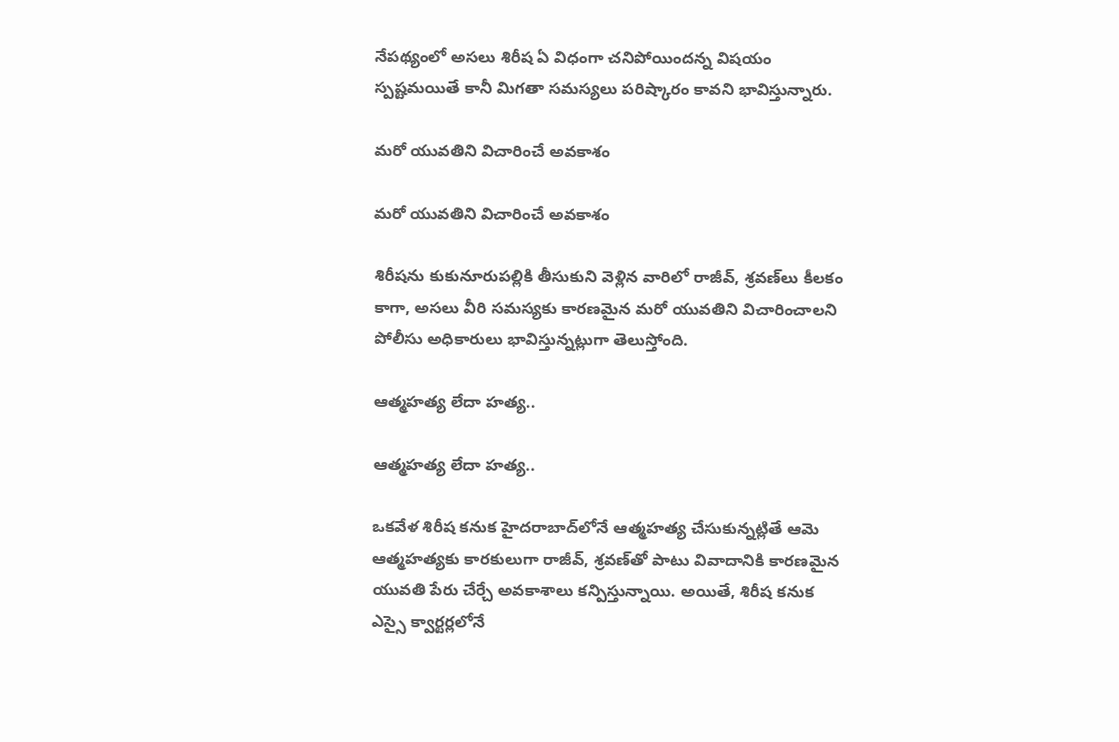నేపథ్యంలో అసలు శిరీష ఏ విధంగా చనిపోయిందన్న విషయం స్పష్టమయితే కానీ మిగతా సమస్యలు పరిష్కారం కావని భావిస్తున్నారు.

మరో యువతిని విచారించే అవకాశం

మరో యువతిని విచారించే అవకాశం

శిరీషను కుకునూరుపల్లికి తీసుకుని వెళ్లిన వారిలో రాజీవ్, శ్రవణ్‌లు కీలకం కాగా, అసలు వీరి సమస్యకు కారణమైన మరో యువతిని విచారించాలని పోలీసు అధికారులు భావిస్తున్నట్లుగా తెలుస్తోంది.

ఆత్మహత్య లేదా హత్య..

ఆత్మహత్య లేదా హత్య..

ఒకవేళ శిరీష కనుక హైదరాబాద్‌లోనే ఆత్మహత్య చేసుకున్నట్లితే ఆమె ఆత్మహత్యకు కారకులుగా రాజీవ్, శ్రవణ్‌తో పాటు వివాదానికి కారణమైన యువతి పేరు చేర్చే అవకాశాలు కన్పిస్తున్నాయి. అయితే, శిరీష కనుక ఎస్సై క్వార్టర్లలోనే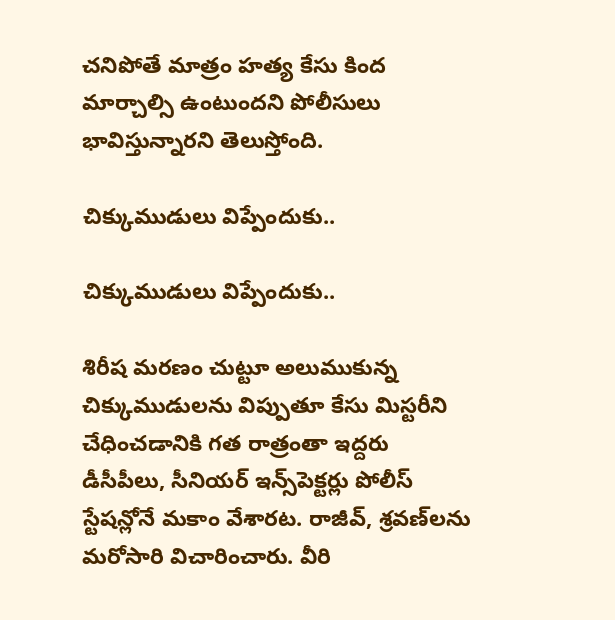చనిపోతే మాత్రం హత్య కేసు కింద మార్చాల్సి ఉంటుందని పోలీసులు భావిస్తున్నారని తెలుస్తోంది.

చిక్కుముడులు విప్పేందుకు..

చిక్కుముడులు విప్పేందుకు..

శిరీష మరణం చుట్టూ అలుముకున్న చిక్కుముడులను విప్పుతూ కేసు మిస్టరీని చేధించడానికి గత రాత్రంతా ఇద్దరు డీసీపీలు, సీనియర్ ఇన్స్‌పెక్టర్లు పోలీస్ స్టేషన్లోనే మకాం వేశారట. రాజీవ్, శ్రవణ్‌లను మరోసారి విచారించారు. వీరి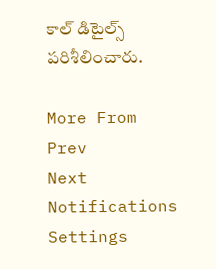కాల్ డిటైల్స్ పరిశీలించారు.

More From
Prev
Next
Notifications
Settings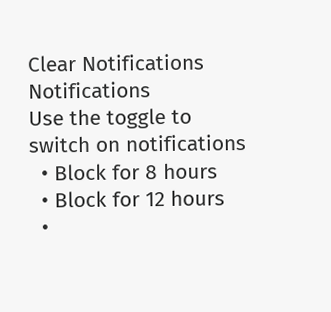Clear Notifications
Notifications
Use the toggle to switch on notifications
  • Block for 8 hours
  • Block for 12 hours
  •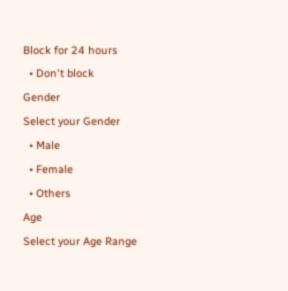Block for 24 hours
  • Don't block
Gender
Select your Gender
  • Male
  • Female
  • Others
Age
Select your Age Range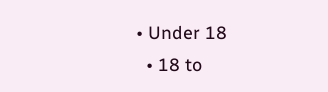• Under 18
  • 18 to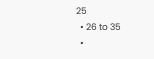25
  • 26 to 35
  •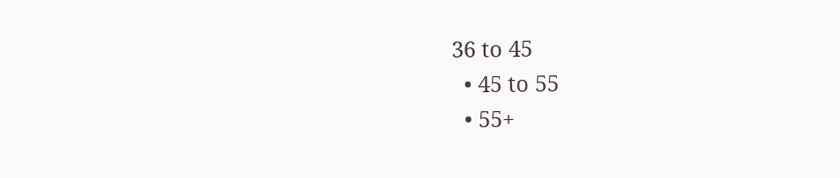36 to 45
  • 45 to 55
  • 55+